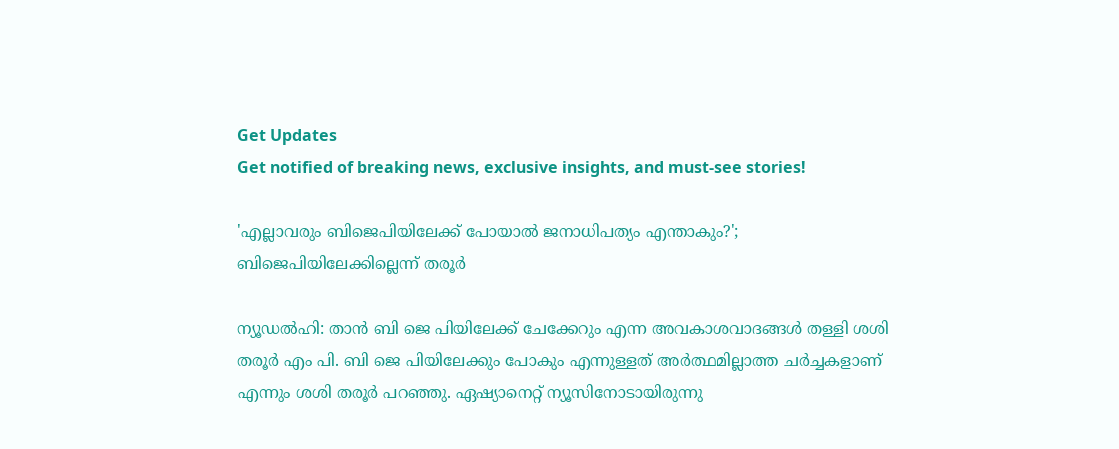Get Updates
Get notified of breaking news, exclusive insights, and must-see stories!

'എല്ലാവരും ബിജെപിയിലേക്ക് പോയാല്‍ ജനാധിപത്യം എന്താകും?'; ബിജെപിയിലേക്കില്ലെന്ന് തരൂര്‍

ന്യൂഡല്‍ഹി: താന്‍ ബി ജെ പിയിലേക്ക് ചേക്കേറും എന്ന അവകാശവാദങ്ങള്‍ തള്ളി ശശി തരൂര്‍ എം പി. ബി ജെ പിയിലേക്കും പോകും എന്നുള്ളത് അര്‍ത്ഥമില്ലാത്ത ചര്‍ച്ചകളാണ് എന്നും ശശി തരൂര്‍ പറഞ്ഞു. ഏഷ്യാനെറ്റ് ന്യൂസിനോടായിരുന്നു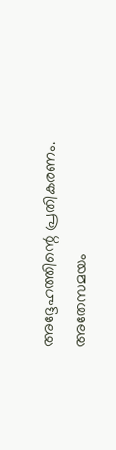അദ്ദേഹത്തിന്റെ പ്രതികരണം. അതേസമയം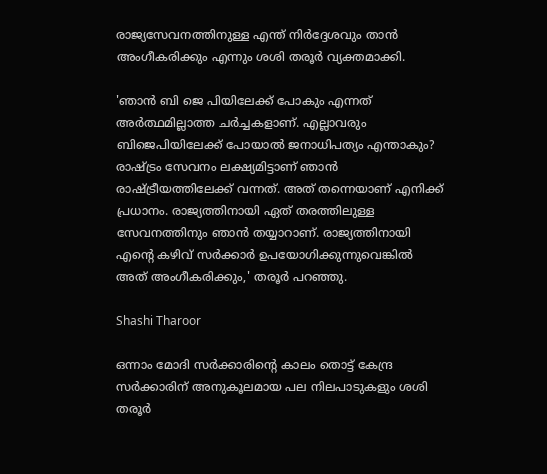രാജ്യസേവനത്തിനുള്ള എന്ത് നിര്‍ദ്ദേശവും താന്‍ അംഗീകരിക്കും എന്നും ശശി തരൂര്‍ വ്യക്തമാക്കി.

'ഞാന്‍ ബി ജെ പിയിലേക്ക് പോകും എന്നത് അര്‍ത്ഥമില്ലാത്ത ചര്‍ച്ചകളാണ്. എല്ലാവരും ബിജെപിയിലേക്ക് പോയാല്‍ ജനാധിപത്യം എന്താകും? രാഷ്ട്രം സേവനം ലക്ഷ്യമിട്ടാണ് ഞാന്‍ രാഷ്ട്രീയത്തിലേക്ക് വന്നത്. അത് തന്നെയാണ് എനിക്ക് പ്രധാനം. രാജ്യത്തിനായി ഏത് തരത്തിലുള്ള സേവനത്തിനും ഞാന്‍ തയ്യാറാണ്. രാജ്യത്തിനായി എന്റെ കഴിവ് സര്‍ക്കാര്‍ ഉപയോഗിക്കുന്നുവെങ്കില്‍ അത് അംഗീകരിക്കും,' തരൂര്‍ പറഞ്ഞു.

Shashi Tharoor

ഒന്നാം മോദി സര്‍ക്കാരിന്റെ കാലം തൊട്ട് കേന്ദ്ര സര്‍ക്കാരിന് അനുകൂലമായ പല നിലപാടുകളും ശശി തരൂര്‍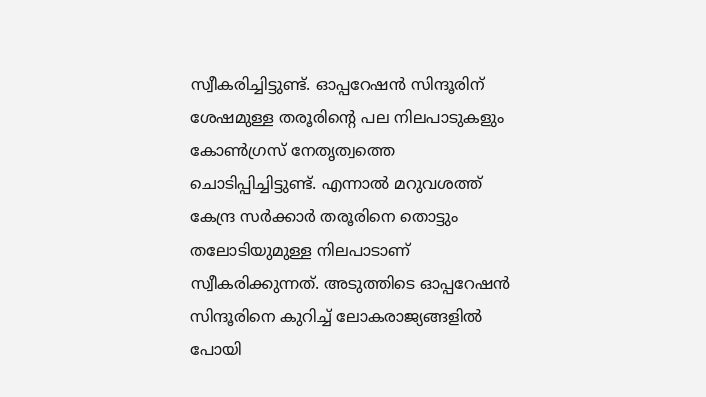സ്വീകരിച്ചിട്ടുണ്ട്. ഓപ്പറേഷന്‍ സിന്ദൂരിന് ശേഷമുള്ള തരൂരിന്റെ പല നിലപാടുകളും കോണ്‍ഗ്രസ് നേതൃത്വത്തെ ചൊടിപ്പിച്ചിട്ടുണ്ട്. എന്നാല്‍ മറുവശത്ത് കേന്ദ്ര സര്‍ക്കാര്‍ തരൂരിനെ തൊട്ടും തലോടിയുമുള്ള നിലപാടാണ് സ്വീകരിക്കുന്നത്. അടുത്തിടെ ഓപ്പറേഷന്‍ സിന്ദൂരിനെ കുറിച്ച് ലോകരാജ്യങ്ങളില്‍ പോയി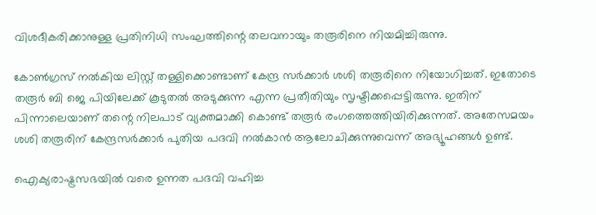വിശദീകരിക്കാനുള്ള പ്രതിനിധി സംഘത്തിന്റെ തലവനായും തരൂരിനെ നിയമിച്ചിരുന്നു.

കോണ്‍ഗ്രസ് നല്‍കിയ ലിസ്റ്റ് തള്ളിക്കൊണ്ടാണ് കേന്ദ്ര സര്‍ക്കാര്‍ ശശി തരൂരിനെ നിയോഗിച്ചത്. ഇതോടെ തരൂര്‍ ബി ജെ പിയിലേക്ക് കൂടുതല്‍ അടുക്കുന്ന എന്ന പ്രതീതിയും സൃഷ്ടിക്കപ്പെട്ടിരുന്നു. ഇതിന് പിന്നാലെയാണ് തന്റെ നിലപാട് വ്യക്തമാക്കി കൊണ്ട് തരൂര്‍ രംഗത്തെത്തിയിരിക്കുന്നത്. അതേസമയം ശശി തരൂരിന് കേന്ദ്രസര്‍ക്കാര്‍ പുതിയ പദവി നല്‍കാന്‍ ആലോചിക്കുന്നുവെന്ന് അഭ്യൂഹങ്ങള്‍ ഉണ്ട്.

ഐക്യരാഷ്ട്രസഭയില്‍ വരെ ഉന്നത പദവി വഹിച്ച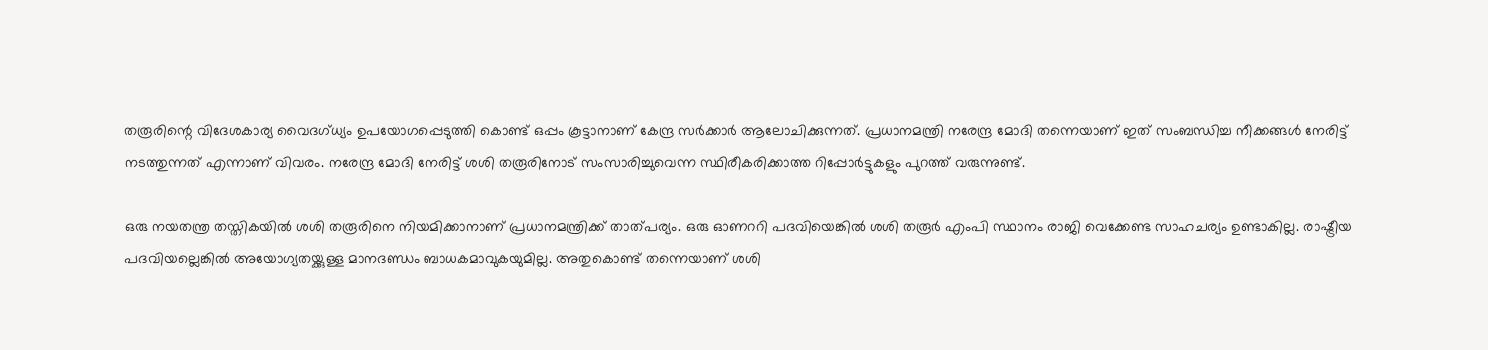തരൂരിന്റെ വിദേശകാര്യ വൈദഗ്ധ്യം ഉപയോഗപ്പെടുത്തി കൊണ്ട് ഒപ്പം കൂട്ടാനാണ് കേന്ദ്ര സര്‍ക്കാര്‍ ആലോചിക്കുന്നത്. പ്രധാനമന്ത്രി നരേന്ദ്ര മോദി തന്നെയാണ് ഇത് സംബന്ധിച്ച നീക്കങ്ങള്‍ നേരിട്ട് നടത്തുന്നത് എന്നാണ് വിവരം. നരേന്ദ്ര മോദി നേരിട്ട് ശശി തരൂരിനോട് സംസാരിച്ചുവെന്ന സ്ഥിരീകരിക്കാത്ത റിപ്പോര്‍ട്ടുകളും പുറത്ത് വരുന്നുണ്ട്.

ഒരു നയതന്ത്ര തസ്തികയില്‍ ശശി തരൂരിനെ നിയമിക്കാനാണ് പ്രധാനമന്ത്രിക്ക് താത്പര്യം. ഒരു ഓണററി പദവിയെങ്കില്‍ ശശി തരൂര്‍ എംപി സ്ഥാനം രാജി വെക്കേണ്ട സാഹചര്യം ഉണ്ടാകില്ല. രാഷ്ട്രീയ പദവിയല്ലെങ്കില്‍ അയോഗ്യതയ്ക്കുള്ള മാനദണ്ഡം ബാധകമാവുകയുമില്ല. അതുകൊണ്ട് തന്നെയാണ് ശശി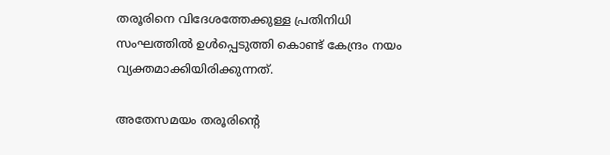തരൂരിനെ വിദേശത്തേക്കുള്ള പ്രതിനിധി സംഘത്തില്‍ ഉള്‍പ്പെടുത്തി കൊണ്ട് കേന്ദ്രം നയം വ്യക്തമാക്കിയിരിക്കുന്നത്.

അതേസമയം തരൂരിന്റെ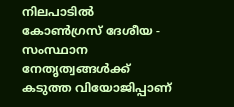നിലപാടില്‍ കോണ്‍ഗ്രസ് ദേശീയ - സംസ്ഥാന നേതൃത്വങ്ങള്‍ക്ക് കടുത്ത വിയോജിപ്പാണ്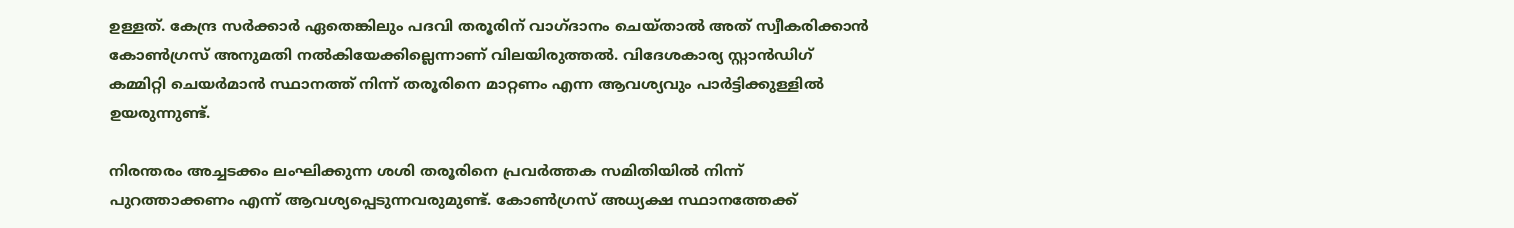ഉള്ളത്. കേന്ദ്ര സര്‍ക്കാര്‍ ഏതെങ്കിലും പദവി തരൂരിന് വാഗ്ദാനം ചെയ്താല്‍ അത് സ്വീകരിക്കാന്‍ കോണ്‍ഗ്രസ് അനുമതി നല്‍കിയേക്കില്ലെന്നാണ് വിലയിരുത്തല്‍. വിദേശകാര്യ സ്റ്റാന്‍ഡിഗ് കമ്മിറ്റി ചെയര്‍മാന്‍ സ്ഥാനത്ത് നിന്ന് തരൂരിനെ മാറ്റണം എന്ന ആവശ്യവും പാര്‍ട്ടിക്കുള്ളില്‍ ഉയരുന്നുണ്ട്.

നിരന്തരം അച്ചടക്കം ലംഘിക്കുന്ന ശശി തരൂരിനെ പ്രവര്‍ത്തക സമിതിയില്‍ നിന്ന് പുറത്താക്കണം എന്ന് ആവശ്യപ്പെടുന്നവരുമുണ്ട്. കോണ്‍ഗ്രസ് അധ്യക്ഷ സ്ഥാനത്തേക്ക്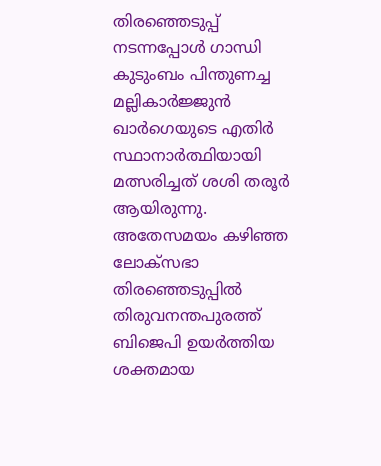തിരഞ്ഞെടുപ്പ് നടന്നപ്പോള്‍ ഗാന്ധി കുടുംബം പിന്തുണച്ച മല്ലികാര്‍ജ്ജുന്‍ ഖാര്‍ഗെയുടെ എതിര്‍ സ്ഥാനാര്‍ത്ഥിയായി മത്സരിച്ചത് ശശി തരൂര്‍ ആയിരുന്നു. അതേസമയം കഴിഞ്ഞ ലോക്‌സഭാ തിരഞ്ഞെടുപ്പില്‍ തിരുവനന്തപുരത്ത് ബിജെപി ഉയര്‍ത്തിയ ശക്തമായ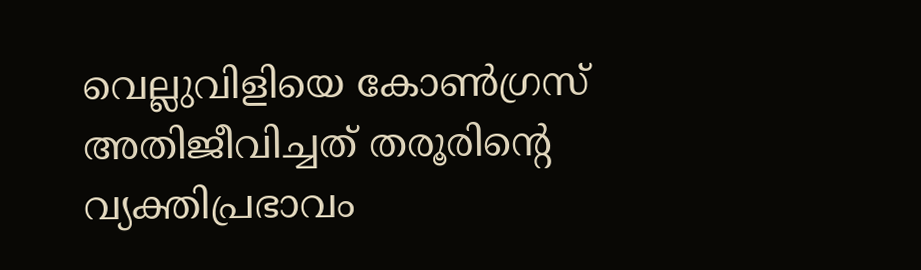വെല്ലുവിളിയെ കോണ്‍ഗ്രസ് അതിജീവിച്ചത് തരൂരിന്റെ വ്യക്തിപ്രഭാവം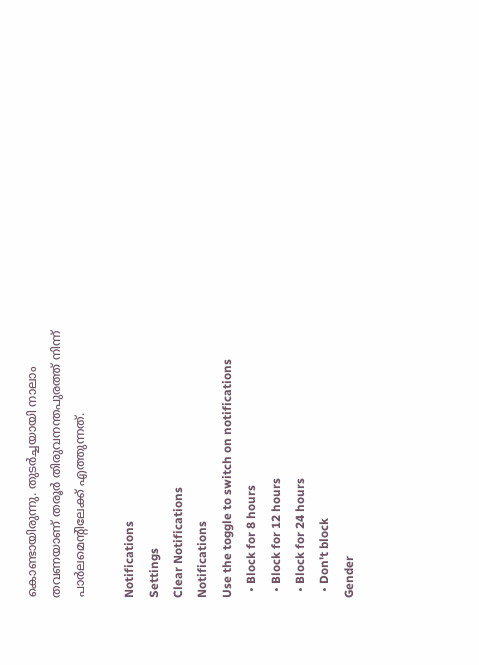കൊണ്ടായിരുന്നു. തുടര്‍ച്ചയായി നാലാം തവണയാണ് തരൂര്‍ തിരുവനന്തപുരത്ത് നിന്ന് പാര്‍ലമെന്റിലേക്ക് എത്തുന്നത്.

Notifications
Settings
Clear Notifications
Notifications
Use the toggle to switch on notifications
  • Block for 8 hours
  • Block for 12 hours
  • Block for 24 hours
  • Don't block
Gender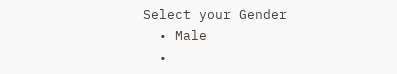Select your Gender
  • Male
  •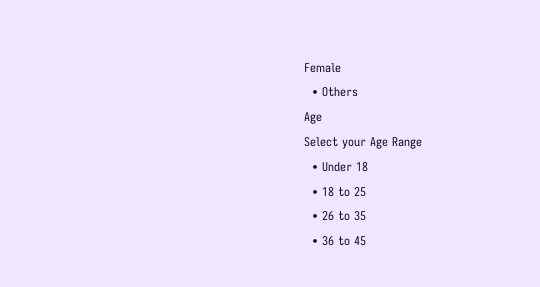Female
  • Others
Age
Select your Age Range
  • Under 18
  • 18 to 25
  • 26 to 35
  • 36 to 45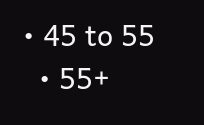• 45 to 55
  • 55+